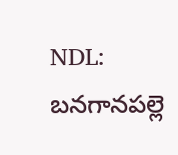NDL: బనగానపల్లె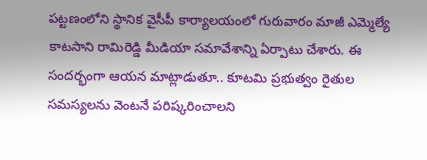పట్టణంలోని స్థానిక వైసీపీ కార్యాలయంలో గురువారం మాజీ ఎమ్మెల్యే కాటసాని రామిరెడ్డి మీడియా సమావేశాన్ని ఏర్పాటు చేశారు. ఈ సందర్భంగా ఆయన మాట్లాడుతూ.. కూటమి ప్రభుత్వం రైతుల సమస్యలను వెంటనే పరిష్కరించాలని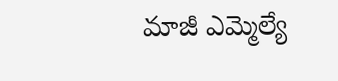మాజీ ఎమ్మెల్యే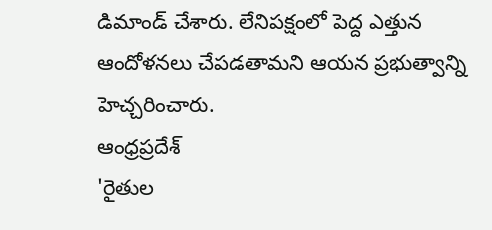డిమాండ్ చేశారు. లేనిపక్షంలో పెద్ద ఎత్తున ఆందోళనలు చేపడతామని ఆయన ప్రభుత్వాన్ని హెచ్చరించారు.
ఆంధ్రప్రదేశ్
'రైతుల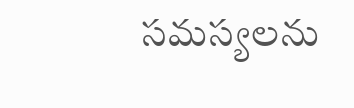సమస్యలను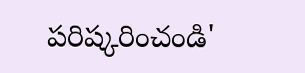పరిష్కరించండి'